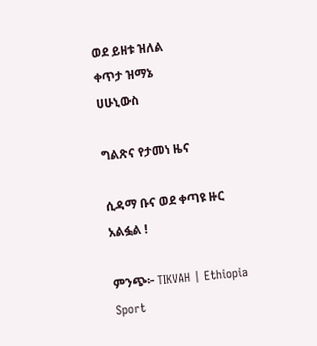ወደ ይዘቱ ዝለል
ቀጥታ ዝማኔ
ሀሁኒውስ

ግልጽና የታመነ ዜና

ሲዳማ ቡና ወደ ቀጣዩ ዙር አልፏል !

ምንጭ፦ TIKVAH | Ethiopia Sport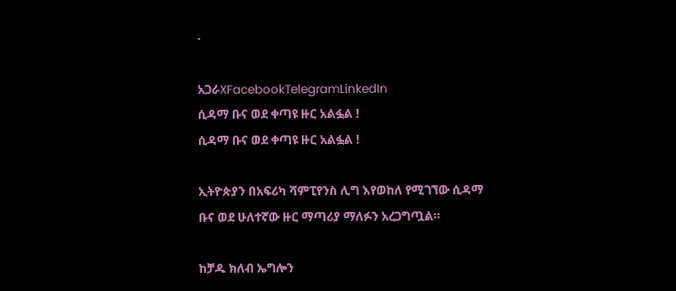·

አጋራXFacebookTelegramLinkedIn
ሲዳማ ቡና ወደ ቀጣዩ ዙር አልፏል !
ሲዳማ ቡና ወደ ቀጣዩ ዙር አልፏል !

ኢትዮጵያን በአፍሪካ ሻምፒየንስ ሊግ እየወከለ የሚገኘው ሲዳማ ቡና ወደ ሁለተኛው ዙር ማጣሪያ ማለፉን አረጋግጧል።

ከቻዱ ክለብ ኤግሎን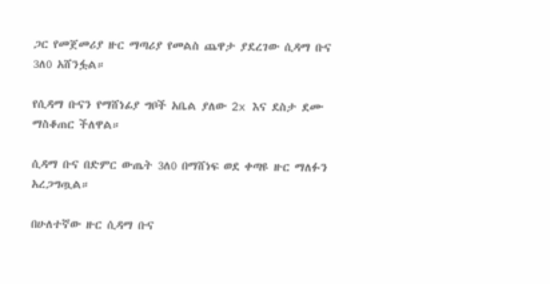ጋር የመጀመሪያ ዙር ማጣሪያ የመልስ ጨዋታ ያደረገው ሲዳማ ቡና 3ለ0 አሸንፏል።

የሲዳማ ቡናን የማሸነፊያ ግቦች አቤል ያለው 2x እና ደስታ ደሙ ማስቆጠር ችለዋል።

ሲዳማ ቡና በድምር ውጤት 3ለ0 በማሸነፍ ወደ ቀጣዩ ዙር ማለፉን አረጋግጧል።

በሁለተኛው ዙር ሲዳማ ቡና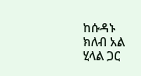ከሱዳኑ ክለብ አል ሂላል ጋር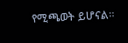የሚጫወት ይሆናል።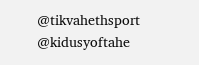@tikvahethsport      @kidusyoftahe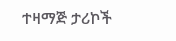ተዛማጅ ታሪኮች